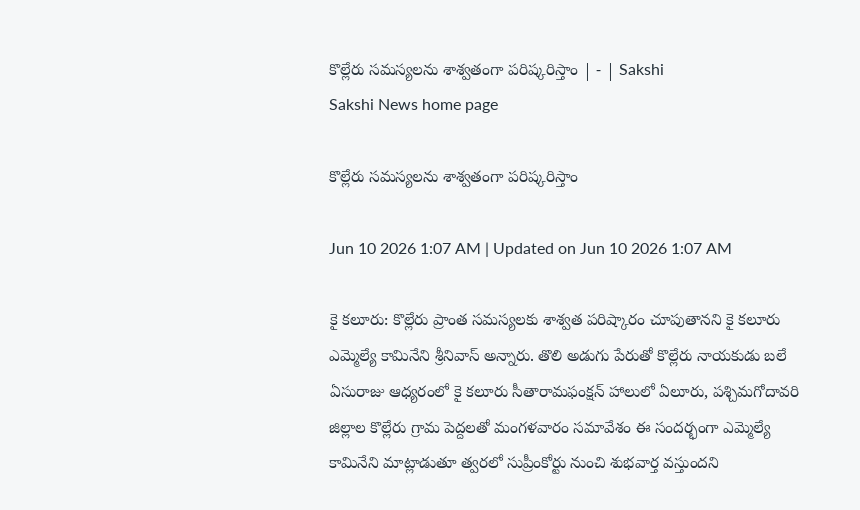కొల్లేరు సమస్యలను శాశ్వతంగా పరిష్కరిస్తాం | - | Sakshi
Sakshi News home page

కొల్లేరు సమస్యలను శాశ్వతంగా పరిష్కరిస్తాం

Jun 10 2026 1:07 AM | Updated on Jun 10 2026 1:07 AM

కై కలూరు: కొల్లేరు ప్రాంత సమస్యలకు శాశ్వత పరిష్కారం చూపుతానని కై కలూరు ఎమ్మెల్యే కామినేని శ్రీనివాస్‌ అన్నారు. తొలి అడుగు పేరుతో కొల్లేరు నాయకుడు బలే ఏసురాజు ఆధ్యరంలో కై కలూరు సీతారామఫంక్షన్‌ హాలులో ఏలూరు, పశ్చిమగోదావరి జిల్లాల కొల్లేరు గ్రామ పెద్దలతో మంగళవారం సమావేశం ఈ సందర్భంగా ఎమ్మెల్యే కామినేని మాట్లాడుతూ త్వరలో సుప్రీంకోర్టు నుంచి శుభవార్త వస్తుందని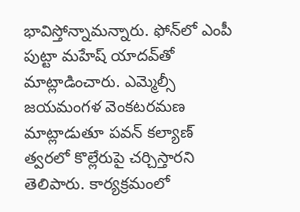భావిస్తోన్నామన్నారు. ఫోన్‌లో ఎంపీ పుట్టా మహేష్‌ యాదవ్‌తో మాట్లాడించారు. ఎమ్మెల్సీ జయమంగళ వెంకటరమణ మాట్లాడుతూ పవన్‌ కల్యాణ్‌ త్వరలో కొల్లేరుపై చర్చిస్తారని తెలిపారు. కార్యక్రమంలో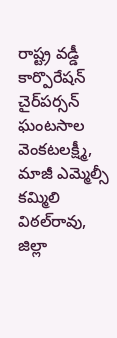రాష్ట్ర వడ్డీ కార్పొరేషన్‌ చైర్‌పర్సన్‌ ఘంటసాల వెంకటలక్ష్మీ, మాజీ ఎమ్మెల్సీ కమ్మిలి విఠల్‌రావు, జిల్లా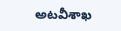అటవీశాఖ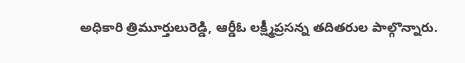అధికారి త్రిమూర్తులురెడ్డి, ఆర్డీఓ లక్ష్మీప్రసన్న తదితరుల పాల్గొన్నారు.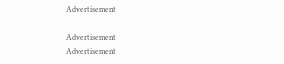Advertisement

Advertisement
Advertisement